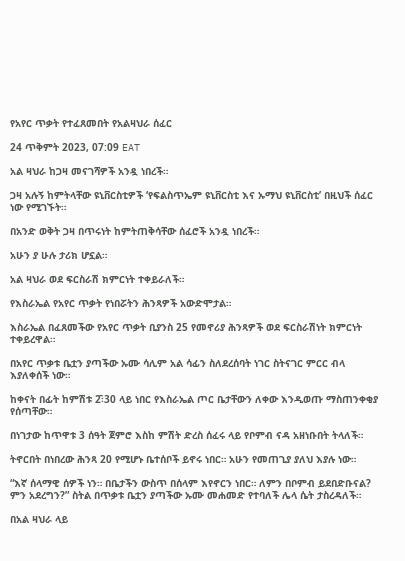የአየር ጥቃት የተፈጸመበት የአልዛህራ ሰፈር

24 ጥቅምት 2023, 07:09 EAT

አል ዛህራ ከጋዛ መናገሻዎች አንዷ ነበረች።

ጋዛ አሉኝ ከምትላቸው ዩኒቨርስቲዎች ‘የፍልስጥኤም ዩኒቨርስቲ እና ኡማህ ዩኒቨርስቲ’ በዚህች ሰፈር ነው የሚገኙት።

በአንድ ወቅት ጋዛ በጥሩነት ከምትጠቅሳቸው ሰፈሮች አንዷ ነበረች።

አሁን ያ ሁሉ ታሪክ ሆኗል።

አል ዛህራ ወደ ፍርስራሽ ክምርነት ተቀይራለች።

የእስራኤል የአየር ጥቃት የነበሯትን ሕንጻዎች አውድሞታል።

እስራኤል በፈጸመችው የአየር ጥቃት ቢያንስ 25 የመኖሪያ ሕንጻዎች ወደ ፍርስራሽነት ክምርነት ተቀይረዋል።

በአየር ጥቃቱ ቤቷን ያጣችው ኡሙ ሳሊም አል ሳፊን ስለደረሰባት ነገር ስትናገር ምርር ብላ እያለቀሰች ነው።

ከቀናት በፊት ከምሽቱ 2̄፡30 ላይ ነበር የእስራኤል ጦር ቤታቸውን ለቀው እንዲወጡ ማስጠንቀቂያ የሰጣቸው።

በነገታው ከጥዋቱ 3 ሰዓት ጀምሮ እስከ ምሽት ድረስ ሰፈሩ ላይ የቦምብ ናዳ አዘነቡበት ትላለች።

ትኖርበት በነበረው ሕንጻ 20 የሚሆኑ ቤተሰቦች ይኖሩ ነበር። አሁን የመጠጊያ ያለህ እያሉ ነው።

“እኛ ሰላማዊ ሰዎች ነን። በቤታችን ውስጥ በሰላም እየኖርን ነበር። ለምን በቦምብ ይደበድቡናል? ምን አደረግን?” ስትል በጥቃቱ ቤቷን ያጣችው ኡሙ መሐመድ የተባለች ሌላ ሴት ታስረዳለች።

በአል ዛህራ ላይ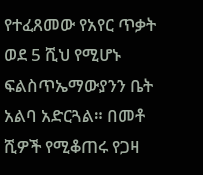የተፈጸመው የአየር ጥቃት ወደ 5 ሺህ የሚሆኑ ፍልስጥኤማውያንን ቤት አልባ አድርጓል። በመቶ ሺዎች የሚቆጠሩ የጋዛ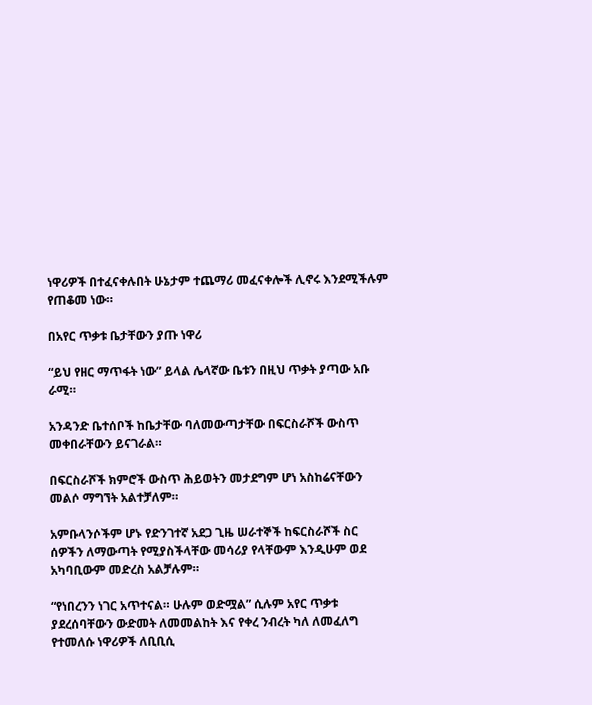ነዋሪዎች በተፈናቀሉበት ሁኔታም ተጨማሪ መፈናቀሎች ሊኖሩ እንደሚችሉም የጠቆመ ነው።

በአየር ጥቃቱ ቤታቸውን ያጡ ነዋሪ

“ይህ የዘር ማጥፋት ነው” ይላል ሌላኛው ቤቱን በዚህ ጥቃት ያጣው አቡ ራሚ።

አንዳንድ ቤተሰቦች ከቤታቸው ባለመውጣታቸው በፍርስራሾች ውስጥ መቀበራቸውን ይናገራል።

በፍርስራሾች ክምሮች ውስጥ ሕይወትን መታደግም ሆነ አስከሬናቸውን መልሶ ማግኘት አልተቻለም።

አምቡላንሶችም ሆኑ የድንገተኛ አደጋ ጊዜ ሠራተኞች ከፍርስራሾች ስር ሰዎችን ለማውጣት የሚያስችላቸው መሳሪያ የላቸውም እንዲሁም ወደ አካባቢውም መድረስ አልቻሉም።

“የነበረንን ነገር አጥተናል። ሁሉም ወድሟል” ሲሉም አየር ጥቃቱ ያደረሰባቸውን ውድመት ለመመልከት እና የቀረ ንብረት ካለ ለመፈለግ የተመለሱ ነዋሪዎች ለቢቢሲ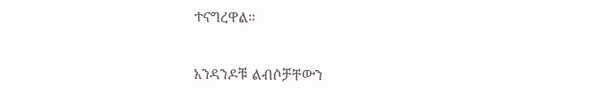ተናግረዋል።

አንዳንዶቹ ልብሶቻቸውን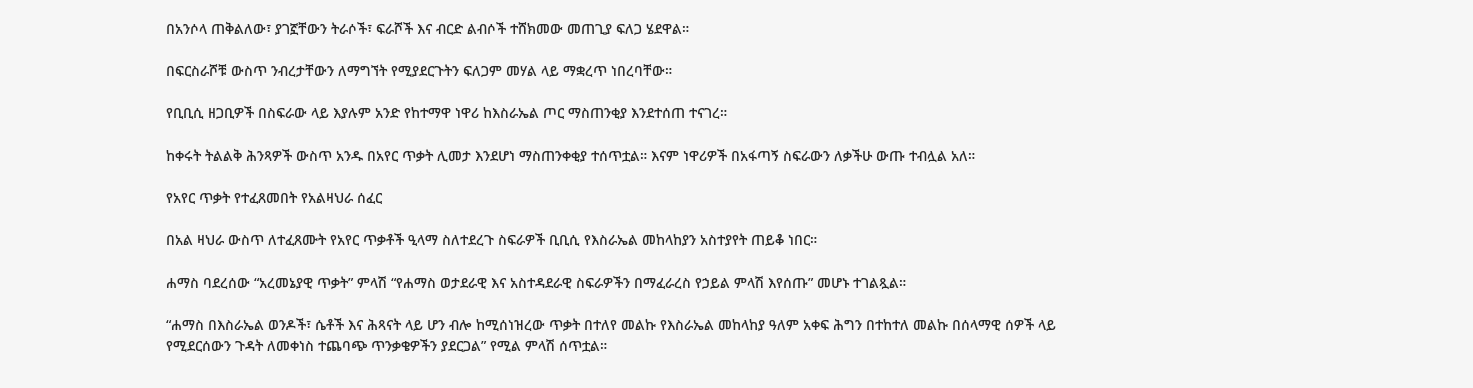በአንሶላ ጠቅልለው፣ ያገኟቸውን ትራሶች፣ ፍራሾች እና ብርድ ልብሶች ተሸክመው መጠጊያ ፍለጋ ሄደዋል።

በፍርስራሾቹ ውስጥ ንብረታቸውን ለማግኘት የሚያደርጉትን ፍለጋም መሃል ላይ ማቋረጥ ነበረባቸው።

የቢቢሲ ዘጋቢዎች በስፍራው ላይ እያሉም አንድ የከተማዋ ነዋሪ ከእስራኤል ጦር ማስጠንቂያ እንደተሰጠ ተናገረ።

ከቀሩት ትልልቅ ሕንጻዎች ውስጥ አንዱ በአየር ጥቃት ሊመታ እንደሆነ ማስጠንቀቂያ ተሰጥቷል። እናም ነዋሪዎች በአፋጣኝ ስፍራውን ለቃችሁ ውጡ ተብሏል አለ።

የአየር ጥቃት የተፈጸመበት የአልዛህራ ሰፈር

በአል ዛህራ ውስጥ ለተፈጸሙት የአየር ጥቃቶች ዒላማ ስለተደረጉ ስፍራዎች ቢቢሲ የእስራኤል መከላከያን አስተያየት ጠይቆ ነበር።

ሐማስ ባደረሰው “አረመኔያዊ ጥቃት” ምላሽ “የሐማስ ወታደራዊ እና አስተዳደራዊ ስፍራዎችን በማፈራረስ የኃይል ምላሽ እየሰጡ” መሆኑ ተገልጿል።

“ሐማስ በእስራኤል ወንዶች፣ ሴቶች እና ሕጻናት ላይ ሆን ብሎ ከሚሰነዝረው ጥቃት በተለየ መልኩ የእስራኤል መከላከያ ዓለም አቀፍ ሕግን በተከተለ መልኩ በሰላማዊ ሰዎች ላይ የሚደርሰውን ጉዳት ለመቀነስ ተጨባጭ ጥንቃቄዎችን ያደርጋል” የሚል ምላሽ ሰጥቷል።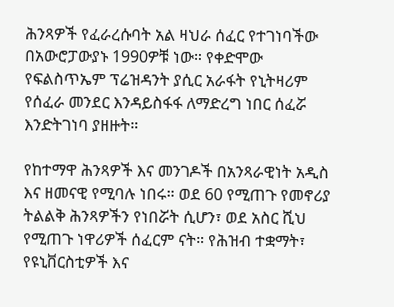ሕንጻዎች የፈራረሱባት አል ዛህራ ሰፈር የተገነባችው በአውሮፓውያኑ 1990ዎቹ ነው። የቀድሞው የፍልስጥኤም ፕሬዝዳንት ያሲር አራፋት የኒትዛሪም የሰፈራ መንደር እንዳይስፋፋ ለማድረግ ነበር ሰፈሯ እንድትገነባ ያዘዙት።

የከተማዋ ሕንጻዎች እና መንገዶች በአንጻራዊነት አዲስ እና ዘመናዊ የሚባሉ ነበሩ። ወደ 60 የሚጠጉ የመኖሪያ ትልልቅ ሕንጻዎችን የነበሯት ሲሆን፣ ወደ አስር ሺህ የሚጠጉ ነዋሪዎች ሰፈርም ናት። የሕዝብ ተቋማት፣ የዩኒቨርስቲዎች እና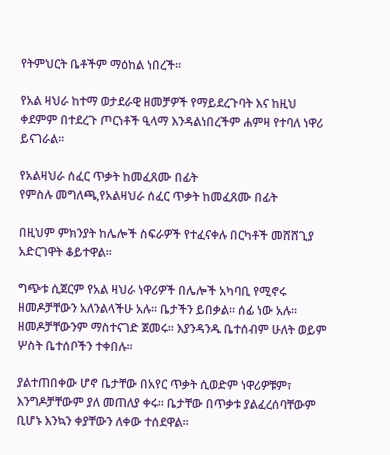የትምህርት ቤቶችም ማዕከል ነበረች።

የአል ዛህራ ከተማ ወታደራዊ ዘመቻዎች የማይደረጉባት እና ከዚህ ቀደምም በተደረጉ ጦርነቶች ዒላማ እንዳልነበረችም ሐምዛ የተባለ ነዋሪ ይናገራል።

የአልዛህራ ሰፈር ጥቃት ከመፈጸሙ በፊት
የምስሉ መግለጫ,የአልዛህራ ሰፈር ጥቃት ከመፈጸሙ በፊት

በዚህም ምክንያት ከሌሎች ስፍራዎች የተፈናቀሉ በርካቶች መሸሸጊያ አድርገዋት ቆይተዋል።

ግጭቱ ሲጀርም የአል ዛህራ ነዋሪዎች በሌሎች አካባቢ የሚኖሩ ዘመዶቻቸውን አለንልላችሁ አሉ። ቤታችን ይበቃል። ሰፊ ነው አሉ። ዘመዶቻቸውንም ማስተናገድ ጀመሩ። እያንዳንዱ ቤተሰብም ሁለት ወይም ሦስት ቤተሰቦችን ተቀበሉ።

ያልተጠበቀው ሆኖ ቤታቸው በአየር ጥቃት ሲወድም ነዋሪዎቹም፣ እንግዶቻቸውም ያለ መጠለያ ቀሩ። ቤታቸው በጥቃቱ ያልፈረሰባቸውም ቢሆኑ እንኳን ቀያቸውን ለቀው ተሰደዋል።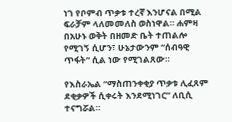ነገ የቦምብ ጥቃቱ ተረኛ እንሆናል በሚል ፍራቻም ላለመመለስ ወስነዋል። ሐምዛ በአሁኑ ወቅት በዘመድ ቤት ተጠልሎ የሚገኝ ሲሆን፣ ሁኔታውንም “ሰብዓዊ ጥፋት” ሲል ነው የሚገልጸው።

የእስራኤል “ማስጠንቀቂያ ጥቃቱ ሊፈጸም ደቂቃዎች ሲቀሩት እንደሚነገር” ለቢሲ ተናግሯል።